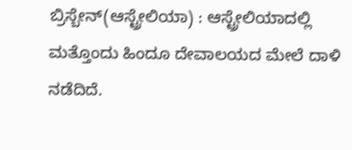ಬ್ರಿಸ್ಬೇನ್(ಆಸ್ಟ್ರೇಲಿಯಾ) : ಆಸ್ಟ್ರೇಲಿಯಾದಲ್ಲಿ ಮತ್ತೊಂದು ಹಿಂದೂ ದೇವಾಲಯದ ಮೇಲೆ ದಾಳಿ ನಡೆದಿದೆ.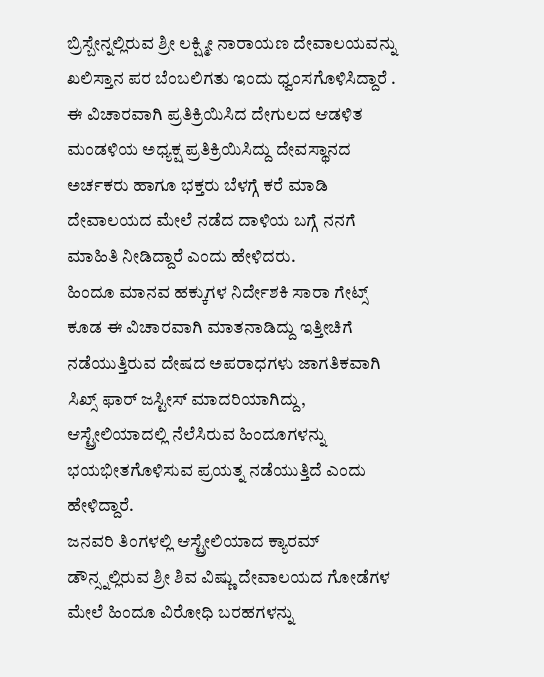ಬ್ರಿಸ್ಬೇನ್ನಲ್ಲಿರುವ ಶ್ರೀ ಲಕ್ಷ್ಮೀ ನಾರಾಯಣ ದೇವಾಲಯವನ್ನು ಖಲಿಸ್ತಾನ ಪರ ಬೆಂಬಲಿಗತು ಇಂದು ಧ್ವಂಸಗೊಳಿಸಿದ್ದಾರೆ . ಈ ವಿಚಾರವಾಗಿ ಪ್ರತಿಕ್ರಿಯಿಸಿದ ದೇಗುಲದ ಆಡಳಿತ ಮಂಡಳಿಯ ಅಧ್ಯಕ್ಷ ಪ್ರತಿಕ್ರಿಯಿಸಿದ್ದು ದೇವಸ್ಥಾನದ ಅರ್ಚಕರು ಹಾಗೂ ಭಕ್ತರು ಬೆಳಗ್ಗೆ ಕರೆ ಮಾಡಿ ದೇವಾಲಯದ ಮೇಲೆ ನಡೆದ ದಾಳಿಯ ಬಗ್ಗೆ ನನಗೆ ಮಾಹಿತಿ ನೀಡಿದ್ದಾರೆ ಎಂದು ಹೇಳಿದರು.
ಹಿಂದೂ ಮಾನವ ಹಕ್ಕುಗಳ ನಿರ್ದೇಶಕಿ ಸಾರಾ ಗೇಟ್ಸ್ ಕೂಡ ಈ ವಿಚಾರವಾಗಿ ಮಾತನಾಡಿದ್ದು ಇತ್ತೀಚಿಗೆ ನಡೆಯುತ್ತಿರುವ ದೇಷದ ಅಪರಾಧಗಳು ಜಾಗತಿಕವಾಗಿ ಸಿಖ್ಸ್ ಫಾರ್ ಜಸ್ಟೀಸ್ ಮಾದರಿಯಾಗಿದ್ದು, ಆಸ್ಟ್ರೇಲಿಯಾದಲ್ಲಿ ನೆಲೆಸಿರುವ ಹಿಂದೂಗಳನ್ನು ಭಯಭೀತಗೊಳಿಸುವ ಪ್ರಯತ್ನ ನಡೆಯುತ್ತಿದೆ ಎಂದು ಹೇಳಿದ್ದಾರೆ.
ಜನವರಿ ತಿಂಗಳಲ್ಲಿ ಆಸ್ಟ್ರೇಲಿಯಾದ ಕ್ಯಾರಮ್ ಡೌನ್ಸ್ನಲ್ಲಿರುವ ಶ್ರೀ ಶಿವ ವಿಷ್ಣು ದೇವಾಲಯದ ಗೋಡೆಗಳ ಮೇಲೆ ಹಿಂದೂ ವಿರೋಧಿ ಬರಹಗಳನ್ನು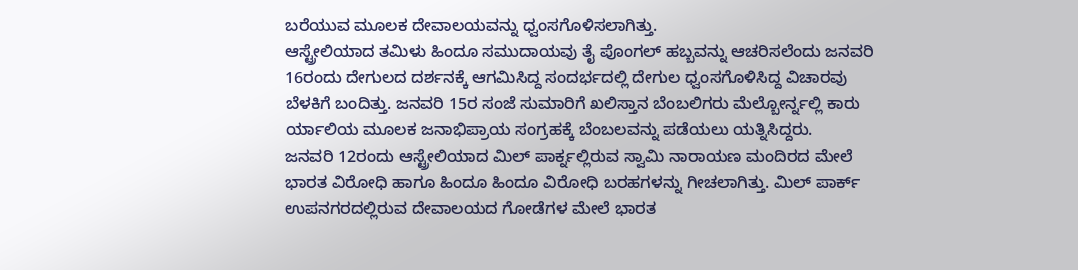ಬರೆಯುವ ಮೂಲಕ ದೇವಾಲಯವನ್ನು ಧ್ವಂಸಗೊಳಿಸಲಾಗಿತ್ತು.
ಆಸ್ಟ್ರೇಲಿಯಾದ ತಮಿಳು ಹಿಂದೂ ಸಮುದಾಯವು ತೈ ಪೊಂಗಲ್ ಹಬ್ಬವನ್ನು ಆಚರಿಸಲೆಂದು ಜನವರಿ 16ರಂದು ದೇಗುಲದ ದರ್ಶನಕ್ಕೆ ಆಗಮಿಸಿದ್ದ ಸಂದರ್ಭದಲ್ಲಿ ದೇಗುಲ ಧ್ವಂಸಗೊಳಿಸಿದ್ದ ವಿಚಾರವು ಬೆಳಕಿಗೆ ಬಂದಿತ್ತು. ಜನವರಿ 15ರ ಸಂಜೆ ಸುಮಾರಿಗೆ ಖಲಿಸ್ತಾನ ಬೆಂಬಲಿಗರು ಮೆಲ್ಬೋರ್ನ್ನಲ್ಲಿ ಕಾರು ರ್ಯಾಲಿಯ ಮೂಲಕ ಜನಾಭಿಪ್ರಾಯ ಸಂಗ್ರಹಕ್ಕೆ ಬೆಂಬಲವನ್ನು ಪಡೆಯಲು ಯತ್ನಿಸಿದ್ದರು.
ಜನವರಿ 12ರಂದು ಆಸ್ಟ್ರೇಲಿಯಾದ ಮಿಲ್ ಪಾರ್ಕ್ನಲ್ಲಿರುವ ಸ್ವಾಮಿ ನಾರಾಯಣ ಮಂದಿರದ ಮೇಲೆ ಭಾರತ ವಿರೋಧಿ ಹಾಗೂ ಹಿಂದೂ ಹಿಂದೂ ವಿರೋಧಿ ಬರಹಗಳನ್ನು ಗೀಚಲಾಗಿತ್ತು. ಮಿಲ್ ಪಾರ್ಕ್ ಉಪನಗರದಲ್ಲಿರುವ ದೇವಾಲಯದ ಗೋಡೆಗಳ ಮೇಲೆ ಭಾರತ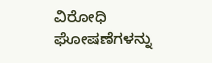ವಿರೋಧಿ ಘೋಷಣೆಗಳನ್ನು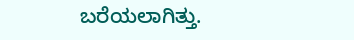ಬರೆಯಲಾಗಿತ್ತು.